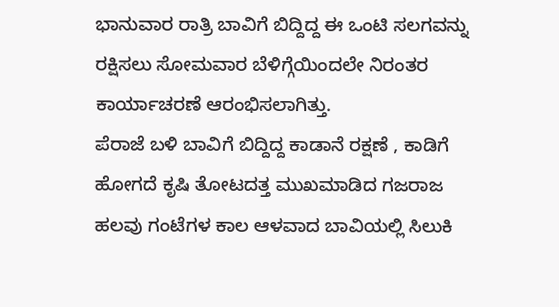ಭಾನುವಾರ ರಾತ್ರಿ ಬಾವಿಗೆ ಬಿದ್ದಿದ್ದ ಈ ಒಂಟಿ ಸಲಗವನ್ನು ರಕ್ಷಿಸಲು ಸೋಮವಾರ ಬೆಳಿಗ್ಗೆಯಿಂದಲೇ ನಿರಂತರ ಕಾರ್ಯಾಚರಣೆ ಆರಂಭಿಸಲಾಗಿತ್ತು.
ಪೆರಾಜೆ ಬಳಿ ಬಾವಿಗೆ ಬಿದ್ದಿದ್ದ ಕಾಡಾನೆ ರಕ್ಷಣೆ , ಕಾಡಿಗೆ ಹೋಗದೆ ಕೃಷಿ ತೋಟದತ್ತ ಮುಖಮಾಡಿದ ಗಜರಾಜ
ಹಲವು ಗಂಟೆಗಳ ಕಾಲ ಆಳವಾದ ಬಾವಿಯಲ್ಲಿ ಸಿಲುಕಿ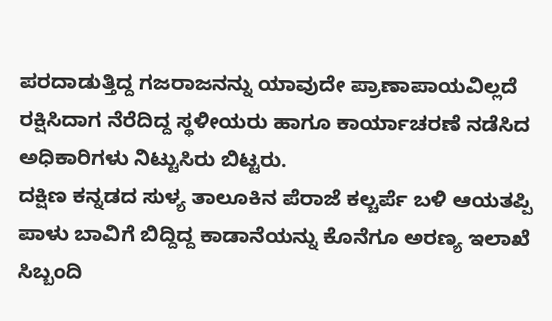ಪರದಾಡುತ್ತಿದ್ದ ಗಜರಾಜನನ್ನು ಯಾವುದೇ ಪ್ರಾಣಾಪಾಯವಿಲ್ಲದೆ ರಕ್ಷಿಸಿದಾಗ ನೆರೆದಿದ್ದ ಸ್ಥಳೀಯರು ಹಾಗೂ ಕಾರ್ಯಾಚರಣೆ ನಡೆಸಿದ ಅಧಿಕಾರಿಗಳು ನಿಟ್ಟುಸಿರು ಬಿಟ್ಟರು.
ದಕ್ಷಿಣ ಕನ್ನಡದ ಸುಳ್ಯ ತಾಲೂಕಿನ ಪೆರಾಜೆ ಕಲ್ಚರ್ಪೆ ಬಳಿ ಆಯತಪ್ಪಿ ಪಾಳು ಬಾವಿಗೆ ಬಿದ್ದಿದ್ದ ಕಾಡಾನೆಯನ್ನು ಕೊನೆಗೂ ಅರಣ್ಯ ಇಲಾಖೆ ಸಿಬ್ಬಂದಿ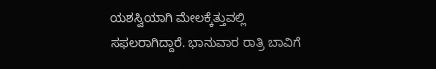ಯಶಸ್ವಿಯಾಗಿ ಮೇಲಕ್ಕೆತ್ತುವಲ್ಲಿ ಸಫಲರಾಗಿದ್ದಾರೆ. ಭಾನುವಾರ ರಾತ್ರಿ ಬಾವಿಗೆ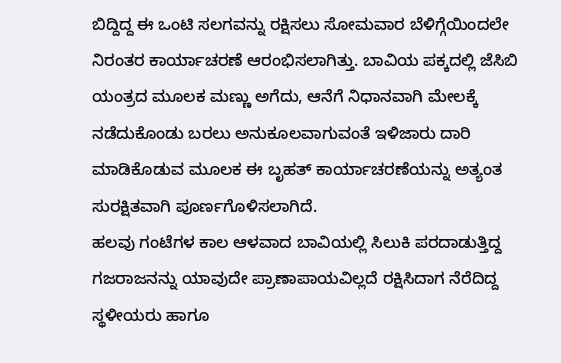ಬಿದ್ದಿದ್ದ ಈ ಒಂಟಿ ಸಲಗವನ್ನು ರಕ್ಷಿಸಲು ಸೋಮವಾರ ಬೆಳಿಗ್ಗೆಯಿಂದಲೇ ನಿರಂತರ ಕಾರ್ಯಾಚರಣೆ ಆರಂಭಿಸಲಾಗಿತ್ತು. ಬಾವಿಯ ಪಕ್ಕದಲ್ಲಿ ಜೆಸಿಬಿ ಯಂತ್ರದ ಮೂಲಕ ಮಣ್ಣು ಅಗೆದು, ಆನೆಗೆ ನಿಧಾನವಾಗಿ ಮೇಲಕ್ಕೆ ನಡೆದುಕೊಂಡು ಬರಲು ಅನುಕೂಲವಾಗುವಂತೆ ಇಳಿಜಾರು ದಾರಿ ಮಾಡಿಕೊಡುವ ಮೂಲಕ ಈ ಬೃಹತ್ ಕಾರ್ಯಾಚರಣೆಯನ್ನು ಅತ್ಯಂತ ಸುರಕ್ಷಿತವಾಗಿ ಪೂರ್ಣಗೊಳಿಸಲಾಗಿದೆ.
ಹಲವು ಗಂಟೆಗಳ ಕಾಲ ಆಳವಾದ ಬಾವಿಯಲ್ಲಿ ಸಿಲುಕಿ ಪರದಾಡುತ್ತಿದ್ದ ಗಜರಾಜನನ್ನು ಯಾವುದೇ ಪ್ರಾಣಾಪಾಯವಿಲ್ಲದೆ ರಕ್ಷಿಸಿದಾಗ ನೆರೆದಿದ್ದ ಸ್ಥಳೀಯರು ಹಾಗೂ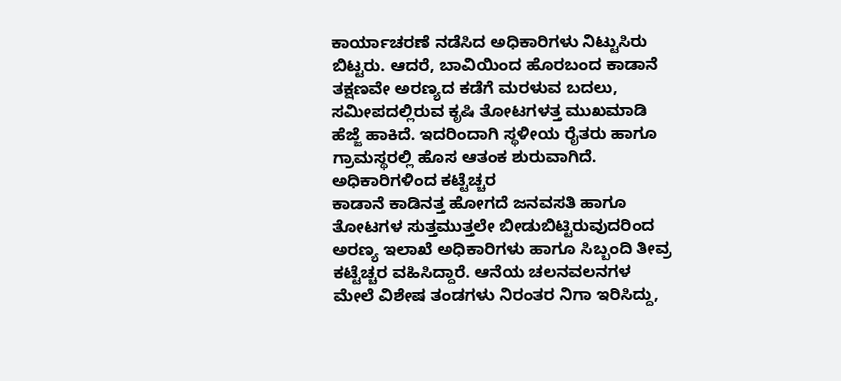ಕಾರ್ಯಾಚರಣೆ ನಡೆಸಿದ ಅಧಿಕಾರಿಗಳು ನಿಟ್ಟುಸಿರು ಬಿಟ್ಟರು. ಆದರೆ, ಬಾವಿಯಿಂದ ಹೊರಬಂದ ಕಾಡಾನೆ ತಕ್ಷಣವೇ ಅರಣ್ಯದ ಕಡೆಗೆ ಮರಳುವ ಬದಲು, ಸಮೀಪದಲ್ಲಿರುವ ಕೃಷಿ ತೋಟಗಳತ್ತ ಮುಖಮಾಡಿ ಹೆಜ್ಜೆ ಹಾಕಿದೆ. ಇದರಿಂದಾಗಿ ಸ್ಥಳೀಯ ರೈತರು ಹಾಗೂ ಗ್ರಾಮಸ್ಥರಲ್ಲಿ ಹೊಸ ಆತಂಕ ಶುರುವಾಗಿದೆ.
ಅಧಿಕಾರಿಗಳಿಂದ ಕಟ್ಟೆಚ್ಚರ
ಕಾಡಾನೆ ಕಾಡಿನತ್ತ ಹೋಗದೆ ಜನವಸತಿ ಹಾಗೂ ತೋಟಗಳ ಸುತ್ತಮುತ್ತಲೇ ಬೀಡುಬಿಟ್ಟಿರುವುದರಿಂದ ಅರಣ್ಯ ಇಲಾಖೆ ಅಧಿಕಾರಿಗಳು ಹಾಗೂ ಸಿಬ್ಬಂದಿ ತೀವ್ರ ಕಟ್ಟೆಚ್ಚರ ವಹಿಸಿದ್ದಾರೆ. ಆನೆಯ ಚಲನವಲನಗಳ ಮೇಲೆ ವಿಶೇಷ ತಂಡಗಳು ನಿರಂತರ ನಿಗಾ ಇರಿಸಿದ್ದು,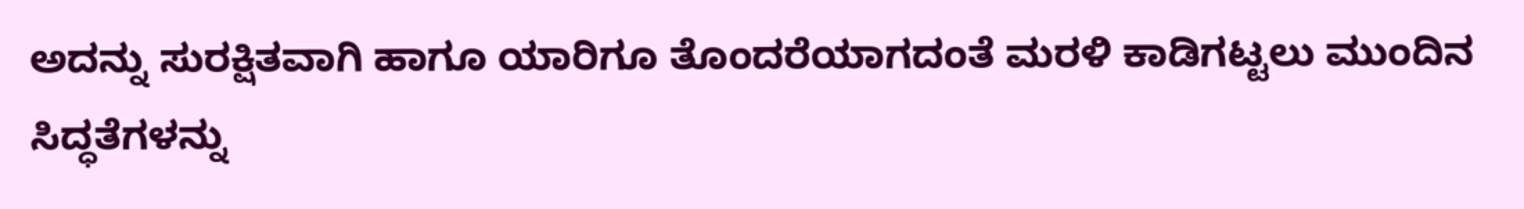ಅದನ್ನು ಸುರಕ್ಷಿತವಾಗಿ ಹಾಗೂ ಯಾರಿಗೂ ತೊಂದರೆಯಾಗದಂತೆ ಮರಳಿ ಕಾಡಿಗಟ್ಟಲು ಮುಂದಿನ ಸಿದ್ಧತೆಗಳನ್ನು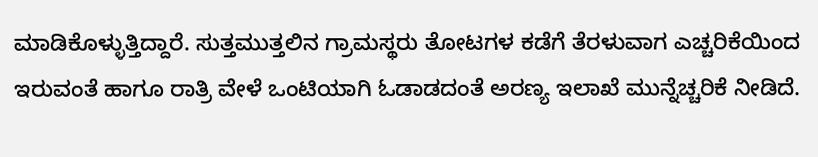ಮಾಡಿಕೊಳ್ಳುತ್ತಿದ್ದಾರೆ. ಸುತ್ತಮುತ್ತಲಿನ ಗ್ರಾಮಸ್ಥರು ತೋಟಗಳ ಕಡೆಗೆ ತೆರಳುವಾಗ ಎಚ್ಚರಿಕೆಯಿಂದ ಇರುವಂತೆ ಹಾಗೂ ರಾತ್ರಿ ವೇಳೆ ಒಂಟಿಯಾಗಿ ಓಡಾಡದಂತೆ ಅರಣ್ಯ ಇಲಾಖೆ ಮುನ್ನೆಚ್ಚರಿಕೆ ನೀಡಿದೆ.